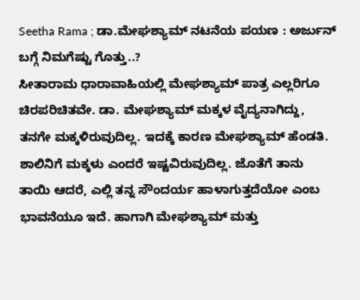Seetha Rama ; ಡಾ.ಮೇಘಶ್ಯಾಮ್ ನಟನೆಯ ಪಯಣ : ಅರ್ಜುನ್ ಬಗ್ಗೆ ನಿಮಗೆಷ್ಟು ಗೊತ್ತು..?
ಸೀತಾರಾಮ ಧಾರಾವಾಹಿಯಲ್ಲಿ ಮೇಘಶ್ಯಾಮ್ ಪಾತ್ರ ಎಲ್ಲರಿಗೂ ಚಿರಪರಿಚಿತವೇ. ಡಾ. ಮೇಘಶ್ಯಾಮ್ ಮಕ್ಕಳ ವೈದ್ಯನಾಗಿದ್ದು, ತನಗೇ ಮಕ್ಕಳಿರುವುದಿಲ್ಲ. ಇದಕ್ಕೆ ಕಾರಣ ಮೇಘಶ್ಯಾಮ್ ಹೆಂಡತಿ. ಶಾಲಿನಿಗೆ ಮಕ್ಕಳು ಎಂದರೆ ಇಷ್ಟವಿರುವುದಿಲ್ಲ. ಜೊತೆಗೆ ತಾನು ತಾಯಿ ಆದರೆ, ಎಲ್ಲಿ ತನ್ನ ಸೌಂದರ್ಯ ಹಾಳಾಗುತ್ತದೆಯೋ ಎಂಬ ಭಾವನೆಯೂ ಇದೆ. ಹಾಗಾಗಿ ಮೇಘಶ್ಯಾಮ್ ಮತ್ತು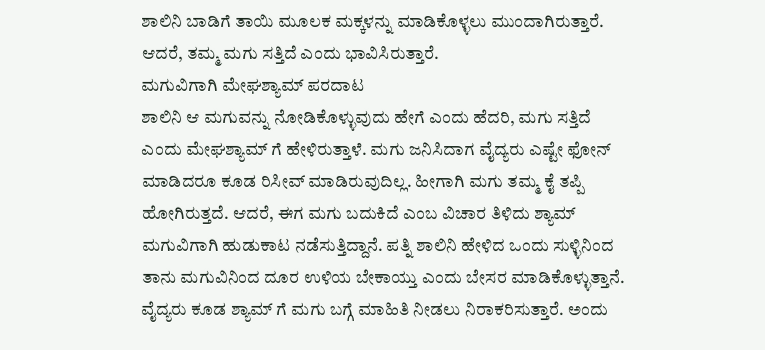ಶಾಲಿನಿ ಬಾಡಿಗೆ ತಾಯಿ ಮೂಲಕ ಮಕ್ಕಳನ್ನು ಮಾಡಿಕೊಳ್ಳಲು ಮುಂದಾಗಿರುತ್ತಾರೆ. ಆದರೆ, ತಮ್ಮ ಮಗು ಸತ್ತಿದೆ ಎಂದು ಭಾವಿಸಿರುತ್ತಾರೆ.
ಮಗುವಿಗಾಗಿ ಮೇಘಶ್ಯಾಮ್ ಪರದಾಟ
ಶಾಲಿನಿ ಆ ಮಗುವನ್ನು ನೋಡಿಕೊಳ್ಳುವುದು ಹೇಗೆ ಎಂದು ಹೆದರಿ, ಮಗು ಸತ್ತಿದೆ ಎಂದು ಮೇಘಶ್ಯಾಮ್ ಗೆ ಹೇಳಿರುತ್ತಾಳೆ. ಮಗು ಜನಿಸಿದಾಗ ವೈದ್ಯರು ಎಷ್ಟೇ ಫೋನ್ ಮಾಡಿದರೂ ಕೂಡ ರಿಸೀವ್ ಮಾಡಿರುವುದಿಲ್ಲ. ಹೀಗಾಗಿ ಮಗು ತಮ್ಮ ಕೈ ತಪ್ಪಿ ಹೋಗಿರುತ್ತದೆ. ಆದರೆ, ಈಗ ಮಗು ಬದುಕಿದೆ ಎಂಬ ವಿಚಾರ ತಿಳಿದು ಶ್ಯಾಮ್ ಮಗುವಿಗಾಗಿ ಹುಡುಕಾಟ ನಡೆಸುತ್ತಿದ್ದಾನೆ. ಪತ್ನಿ ಶಾಲಿನಿ ಹೇಳಿದ ಒಂದು ಸುಳ್ಳಿನಿಂದ ತಾನು ಮಗುವಿನಿಂದ ದೂರ ಉಳಿಯ ಬೇಕಾಯ್ತು ಎಂದು ಬೇಸರ ಮಾಡಿಕೊಳ್ಳುತ್ತಾನೆ. ವೈದ್ಯರು ಕೂಡ ಶ್ಯಾಮ್ ಗೆ ಮಗು ಬಗ್ಗೆ ಮಾಹಿತಿ ನೀಡಲು ನಿರಾಕರಿಸುತ್ತಾರೆ. ಅಂದು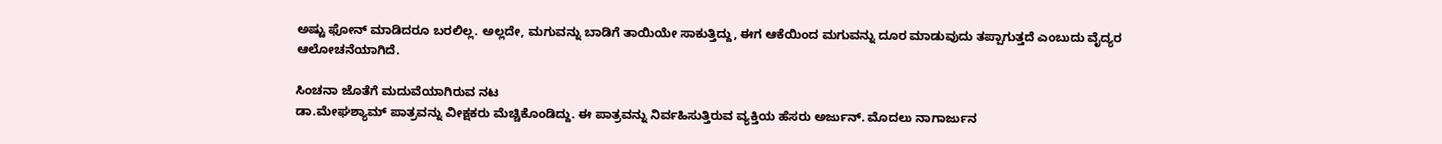ಅಷ್ಟು ಫೋನ್ ಮಾಡಿದರೂ ಬರಲಿಲ್ಲ. ಅಲ್ಲದೇ, ಮಗುವನ್ನು ಬಾಡಿಗೆ ತಾಯಿಯೇ ಸಾಕುತ್ತಿದ್ದು, ಈಗ ಆಕೆಯಿಂದ ಮಗುವನ್ನು ದೂರ ಮಾಡುವುದು ತಪ್ಪಾಗುತ್ತದೆ ಎಂಬುದು ವೈದ್ಯರ ಆಲೋಚನೆಯಾಗಿದೆ.

ಸಿಂಚನಾ ಜೊತೆಗೆ ಮದುವೆಯಾಗಿರುವ ನಟ
ಡಾ.ಮೇಘಶ್ಯಾಮ್ ಪಾತ್ರವನ್ನು ವೀಕ್ಷಕರು ಮೆಚ್ಚಿಕೊಂಡಿದ್ದು. ಈ ಪಾತ್ರವನ್ನು ನಿರ್ವಹಿಸುತ್ತಿರುವ ವ್ಯಕ್ತಿಯ ಹೆಸರು ಅರ್ಜುನ್. ಮೊದಲು ನಾಗಾರ್ಜುನ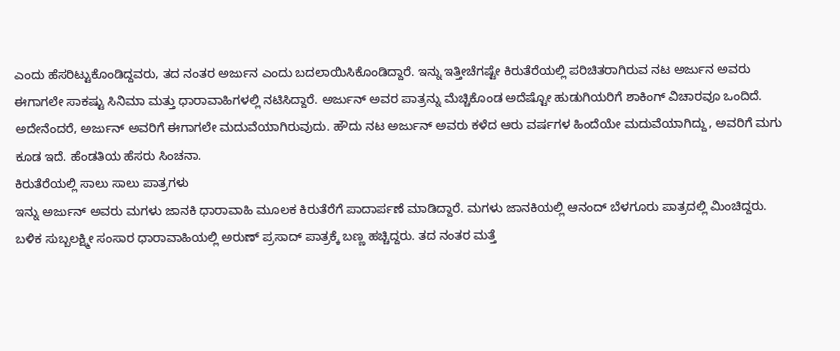ಎಂದು ಹೆಸರಿಟ್ಟುಕೊಂಡಿದ್ದವರು, ತದ ನಂತರ ಅರ್ಜುನ ಎಂದು ಬದಲಾಯಿಸಿಕೊಂಡಿದ್ದಾರೆ. ಇನ್ನು ಇತ್ತೀಚೆಗಷ್ಟೇ ಕಿರುತೆರೆಯಲ್ಲಿ ಪರಿಚಿತರಾಗಿರುವ ನಟ ಅರ್ಜುನ ಅವರು ಈಗಾಗಲೇ ಸಾಕಷ್ಟು ಸಿನಿಮಾ ಮತ್ತು ಧಾರಾವಾಹಿಗಳಲ್ಲಿ ನಟಿಸಿದ್ದಾರೆ. ಅರ್ಜುನ್ ಅವರ ಪಾತ್ರನ್ನು ಮೆಚ್ಚಿಕೊಂಡ ಅದೆಷ್ಟೋ ಹುಡುಗಿಯರಿಗೆ ಶಾಕಿಂಗ್ ವಿಚಾರವೂ ಒಂದಿದೆ. ಅದೇನೆಂದರೆ, ಅರ್ಜುನ್ ಅವರಿಗೆ ಈಗಾಗಲೇ ಮದುವೆಯಾಗಿರುವುದು. ಹೌದು ನಟ ಅರ್ಜುನ್ ಅವರು ಕಳೆದ ಆರು ವರ್ಷಗಳ ಹಿಂದೆಯೇ ಮದುವೆಯಾಗಿದ್ದು, ಅವರಿಗೆ ಮಗು ಕೂಡ ಇದೆ. ಹೆಂಡತಿಯ ಹೆಸರು ಸಿಂಚನಾ.
ಕಿರುತೆರೆಯಲ್ಲಿ ಸಾಲು ಸಾಲು ಪಾತ್ರಗಳು
ಇನ್ನು ಅರ್ಜುನ್ ಅವರು ಮಗಳು ಜಾನಕಿ ಧಾರಾವಾಹಿ ಮೂಲಕ ಕಿರುತೆರೆಗೆ ಪಾದಾರ್ಪಣೆ ಮಾಡಿದ್ದಾರೆ. ಮಗಳು ಜಾನಕಿಯಲ್ಲಿ ಆನಂದ್ ಬೆಳಗೂರು ಪಾತ್ರದಲ್ಲಿ ಮಿಂಚಿದ್ದರು. ಬಳಿಕ ಸುಬ್ಬಲಕ್ಷ್ಮೀ ಸಂಸಾರ ಧಾರಾವಾಹಿಯಲ್ಲಿ ಅರುಣ್ ಪ್ರಸಾದ್ ಪಾತ್ರಕ್ಕೆ ಬಣ್ಣ ಹಚ್ಚಿದ್ದರು. ತದ ನಂತರ ಮತ್ತೆ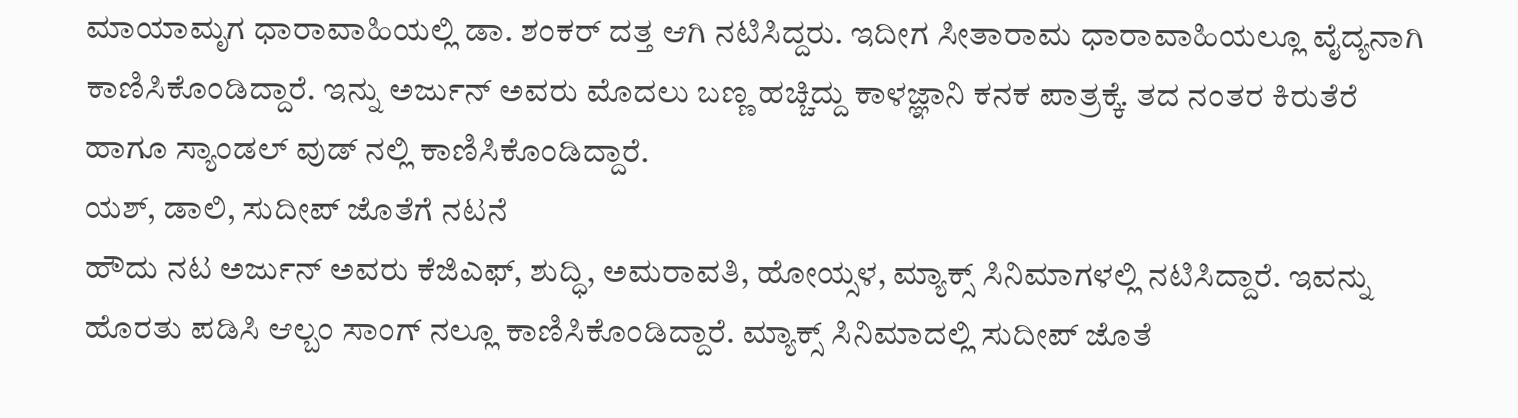ಮಾಯಾಮೃಗ ಧಾರಾವಾಹಿಯಲ್ಲಿ ಡಾ. ಶಂಕರ್ ದತ್ತ ಆಗಿ ನಟಿಸಿದ್ದರು. ಇದೀಗ ಸೀತಾರಾಮ ಧಾರಾವಾಹಿಯಲ್ಲೂ ವೈದ್ಯನಾಗಿ ಕಾಣಿಸಿಕೊಂಡಿದ್ದಾರೆ. ಇನ್ನು ಅರ್ಜುನ್ ಅವರು ಮೊದಲು ಬಣ್ಣ ಹಚ್ಚಿದ್ದು ಕಾಳಜ್ಞಾನಿ ಕನಕ ಪಾತ್ರಕ್ಕೆ. ತದ ನಂತರ ಕಿರುತೆರೆ ಹಾಗೂ ಸ್ಯಾಂಡಲ್ ವುಡ್ ನಲ್ಲಿ ಕಾಣಿಸಿಕೊಂಡಿದ್ದಾರೆ.
ಯಶ್, ಡಾಲಿ, ಸುದೀಪ್ ಜೊತೆಗೆ ನಟನೆ
ಹೌದು ನಟ ಅರ್ಜುನ್ ಅವರು ಕೆಜಿಎಫ್, ಶುದ್ಧಿ, ಅಮರಾವತಿ, ಹೋಯ್ಸಳ, ಮ್ಯಾಕ್ಸ್ ಸಿನಿಮಾಗಳಲ್ಲಿ ನಟಿಸಿದ್ದಾರೆ. ಇವನ್ನು ಹೊರತು ಪಡಿಸಿ ಆಲ್ಬಂ ಸಾಂಗ್ ನಲ್ಲೂ ಕಾಣಿಸಿಕೊಂಡಿದ್ದಾರೆ. ಮ್ಯಾಕ್ಸ್ ಸಿನಿಮಾದಲ್ಲಿ ಸುದೀಪ್ ಜೊತೆ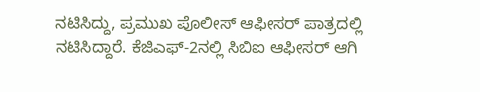ನಟಿಸಿದ್ದು, ಪ್ರಮುಖ ಪೊಲೀಸ್ ಆಫೀಸರ್ ಪಾತ್ರದಲ್ಲಿ ನಟಿಸಿದ್ದಾರೆ. ಕೆಜಿಎಫ್-2ನಲ್ಲಿ ಸಿಬಿಐ ಆಫೀಸರ್ ಆಗಿ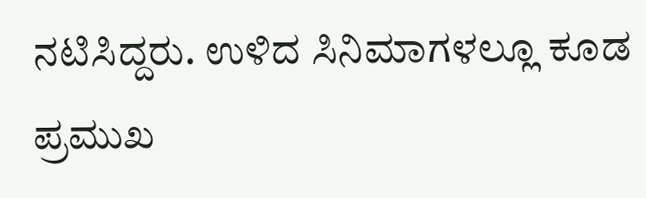ನಟಿಸಿದ್ದರು. ಉಳಿದ ಸಿನಿಮಾಗಳಲ್ಲೂ ಕೂಡ ಪ್ರಮುಖ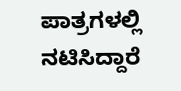ಪಾತ್ರಗಳಲ್ಲಿ ನಟಿಸಿದ್ದಾರೆ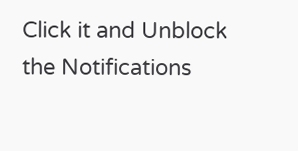Click it and Unblock the Notifications